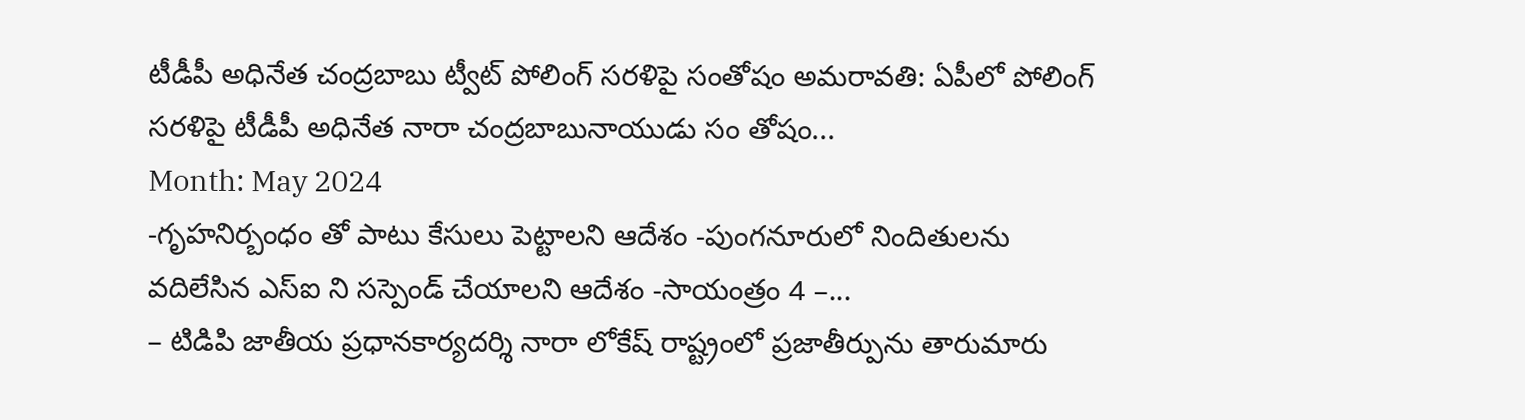టీడీపీ అధినేత చంద్రబాబు ట్వీట్ పోలింగ్ సరళిపై సంతోషం అమరావతి: ఏపీలో పోలింగ్ సరళిపై టీడీపీ అధినేత నారా చంద్రబాబునాయుడు సం తోషం...
Month: May 2024
-గృహనిర్బంధం తో పాటు కేసులు పెట్టాలని ఆదేశం -పుంగనూరులో నిందితులను వదిలేసిన ఎస్ఐ ని సస్పెండ్ చేయాలని ఆదేశం -సాయంత్రం 4 –...
– టిడిపి జాతీయ ప్రధానకార్యదర్శి నారా లోకేష్ రాష్ట్రంలో ప్రజాతీర్పును తారుమారు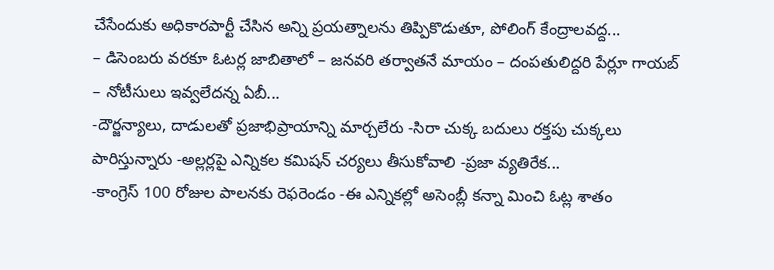చేసేందుకు అధికారపార్టీ చేసిన అన్ని ప్రయత్నాలను తిప్పికొడుతూ, పోలింగ్ కేంద్రాలవద్ద...
– డిసెంబరు వరకూ ఓటర్ల జాబితాలో – జనవరి తర్వాతనే మాయం – దంపతులిద్దరి పేర్లూ గాయబ్ – నోటీసులు ఇవ్వలేదన్న ఏబీ...
-దౌర్జన్యాలు, దాడులతో ప్రజాభిప్రాయాన్ని మార్చలేరు -సిరా చుక్క బదులు రక్తపు చుక్కలు పారిస్తున్నారు -అల్లర్లపై ఎన్నికల కమిషన్ చర్యలు తీసుకోవాలి -ప్రజా వ్యతిరేక...
-కాంగ్రెస్ 100 రోజుల పాలనకు రెఫరెండం -ఈ ఎన్నికల్లో అసెంబ్లీ కన్నా మించి ఓట్ల శాతం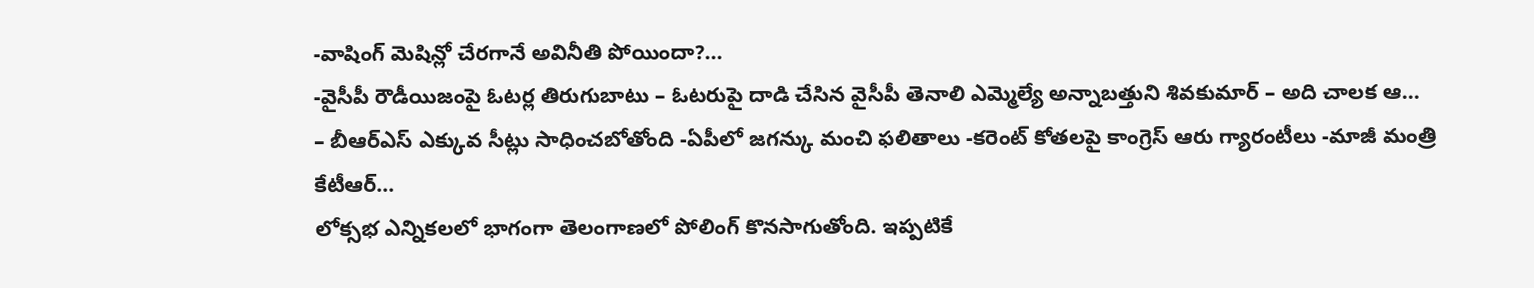-వాషింగ్ మెషిన్లో చేరగానే అవినీతి పోయిందా?...
-వైసీపీ రౌడీయిజంపై ఓటర్ల తిరుగుబాటు – ఓటరుపై దాడి చేసిన వైసీపీ తెనాలి ఎమ్మెల్యే అన్నాబత్తుని శివకుమార్ – అది చాలక ఆ...
– బీఆర్ఎస్ ఎక్కువ సీట్లు సాధించబోతోంది -ఏపీలో జగన్కు మంచి ఫలితాలు -కరెంట్ కోతలపై కాంగ్రెస్ ఆరు గ్యారంటీలు -మాజీ మంత్రి కేటీఆర్...
లోక్సభ ఎన్నికలలో భాగంగా తెలంగాణలో పోలింగ్ కొనసాగుతోంది. ఇప్పటికే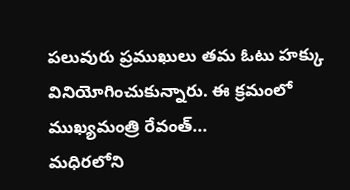పలువురు ప్రముఖులు తమ ఓటు హక్కు వినియోగించుకున్నారు. ఈ క్రమంలో ముఖ్యమంత్రి రేవంత్...
మధిరలోని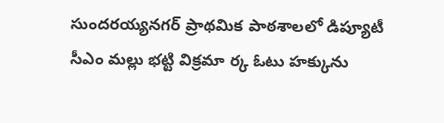సుందరయ్యనగర్ ప్రాథమిక పాఠశాలలో డిప్యూటీ సీఎం మల్లు భట్టి విక్రమా ర్క ఓటు హక్కును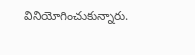వినియోగించుకున్నారు.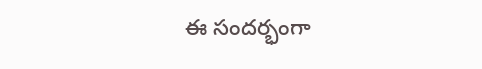ఈ సందర్భంగా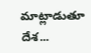మాట్లాడుతూ దేశ...